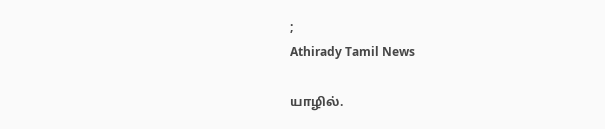;
Athirady Tamil News

யாழில்.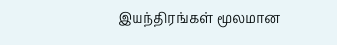இயந்திரங்கள் மூலமான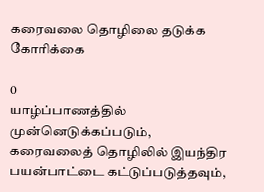கரைவலை தொழிலை தடுக்க கோரிக்கை

0
யாழ்ப்பாணத்தில் முன்னெடுக்கப்படும், கரைவலைத் தொழிலில் இயந்திர பயன்பாட்டை கட்டுப்படுத்தவும்,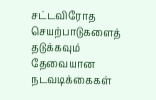சட்டவிரோத செயற்பாடுகளைத் தடுக்கவும் தேவையான நடவடிக்கைகள்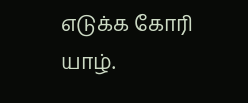எடுக்க கோரி யாழ்.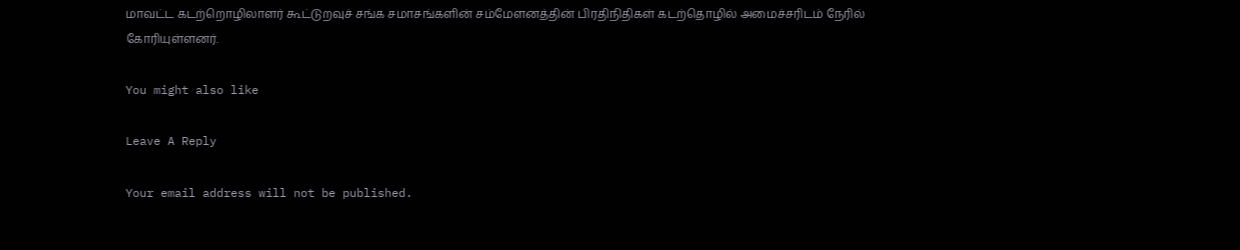மாவட்ட கடற்றொழிலாளர் கூட்டுறவுச் சங்க சமாசங்களின் சம்மேளனத்தின் பிரதிநிதிகள் கடற்தொழில் அமைச்சரிடம் நேரில் கோரியுள்ளனர்.

You might also like

Leave A Reply

Your email address will not be published.